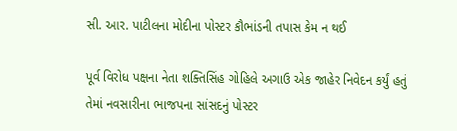સી. આર. પાટીલના મોદીના પોસ્ટર કૌભાંડની તપાસ કેમ ન થઈ

પૂર્વ વિરોધ પક્ષના નેતા શક્તિસિંહ ગોહિલે અગાઉ એક જાહેર નિવેદન કર્યું હતું તેમાં નવસારીના ભાજપના સાંસદનું પોસ્ટર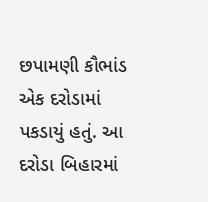છપામણી કૌભાંડ એક દરોડામાં પકડાયું હતું. આ દરોડા બિહારમાં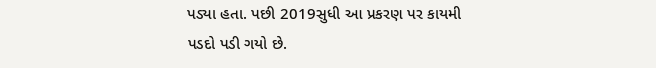પડ્યા હતા. પછી 2019સુધી આ પ્રકરણ પર કાયમી પડદો પડી ગયો છે.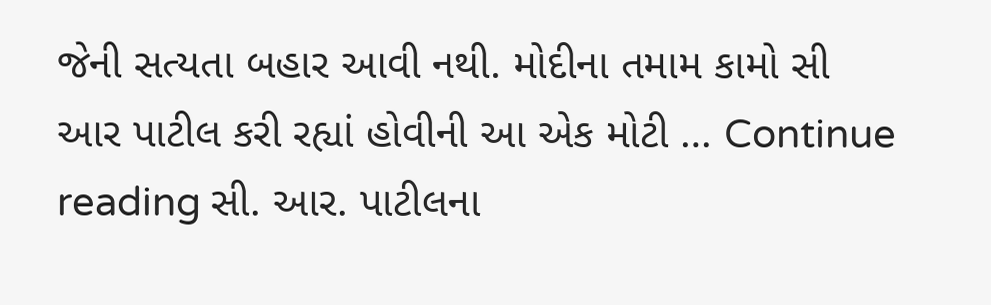જેની સત્યતા બહાર આવી નથી. મોદીના તમામ કામો સી આર પાટીલ કરી રહ્યાં હોવીની આ એક મોટી … Continue reading સી. આર. પાટીલના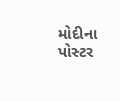મોદીના પોસ્ટર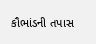કૌભાંડની તપાસ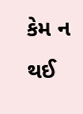કેમ ન થઈ